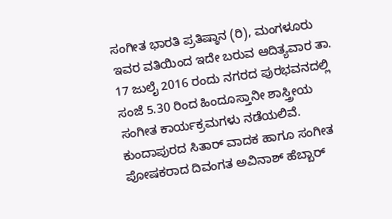ಸಂಗೀತ ಭಾರತಿ ಪ್ರತಿಷ್ಠಾನ (ರಿ), ಮಂಗಳೂರು ಇವರ ವತಿಯಿಂದ ಇದೇ ಬರುವ ಆದಿತ್ಯವಾರ ತಾ. 17 ಜುಲೈ 2016 ರಂದು ನಗರದ ಪುರಭವನದಲ್ಲಿ ಸಂಜೆ 5.30 ರಿಂದ ಹಿಂದೂಸ್ತಾನೀ ಶಾಸ್ತ್ರೀಯ ಸಂಗೀತ ಕಾರ್ಯಕ್ರಮಗಳು ನಡೆಯಲಿವೆ. ಕುಂದಾಪುರದ ಸಿತಾರ್ ವಾದಕ ಹಾಗೂ ಸಂಗೀತ ಪೋಷಕರಾದ ದಿವಂಗತ ಅವಿನಾಶ್ ಹೆಬ್ಬಾರ್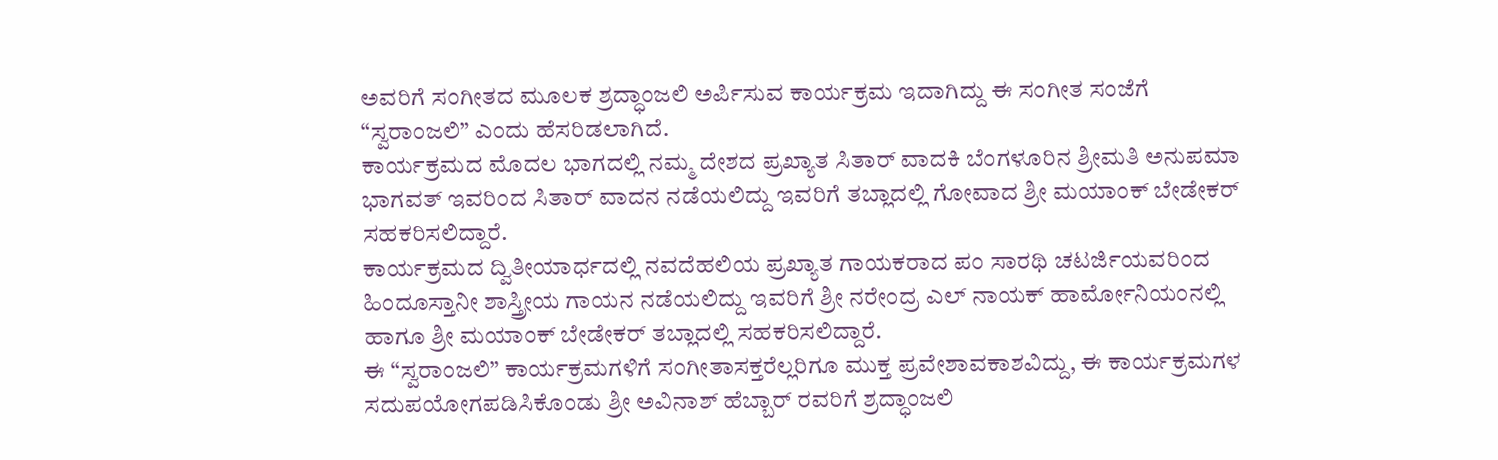ಅವರಿಗೆ ಸಂಗೀತದ ಮೂಲಕ ಶ್ರದ್ಧಾಂಜಲಿ ಅರ್ಪಿಸುವ ಕಾರ್ಯಕ್ರಮ ಇದಾಗಿದ್ದು ಈ ಸಂಗೀತ ಸಂಜೆಗೆ “ಸ್ವರಾಂಜಲಿ” ಎಂದು ಹೆಸರಿಡಲಾಗಿದೆ.
ಕಾರ್ಯಕ್ರಮದ ಮೊದಲ ಭಾಗದಲ್ಲಿ ನಮ್ಮ ದೇಶದ ಪ್ರಖ್ಯಾತ ಸಿತಾರ್ ವಾದಕಿ ಬೆಂಗಳೂರಿನ ಶ್ರೀಮತಿ ಅನುಪಮಾ ಭಾಗವತ್ ಇವರಿಂದ ಸಿತಾರ್ ವಾದನ ನಡೆಯಲಿದ್ದು ಇವರಿಗೆ ತಬ್ಲಾದಲ್ಲಿ ಗೋವಾದ ಶ್ರೀ ಮಯಾಂಕ್ ಬೇಡೇಕರ್ ಸಹಕರಿಸಲಿದ್ದಾರೆ.
ಕಾರ್ಯಕ್ರಮದ ದ್ವಿತೀಯಾರ್ಧದಲ್ಲಿ ನವದೆಹಲಿಯ ಪ್ರಖ್ಯಾತ ಗಾಯಕರಾದ ಪಂ ಸಾರಥಿ ಚಟರ್ಜಿಯವರಿಂದ ಹಿಂದೂಸ್ತಾನೀ ಶಾಸ್ತ್ರೀಯ ಗಾಯನ ನಡೆಯಲಿದ್ದು ಇವರಿಗೆ ಶ್ರೀ ನರೇಂದ್ರ ಎಲ್ ನಾಯಕ್ ಹಾರ್ಮೋನಿಯಂನಲ್ಲಿ ಹಾಗೂ ಶ್ರೀ ಮಯಾಂಕ್ ಬೇಡೇಕರ್ ತಬ್ಲಾದಲ್ಲಿ ಸಹಕರಿಸಲಿದ್ದಾರೆ.
ಈ “ಸ್ವರಾಂಜಲಿ” ಕಾರ್ಯಕ್ರಮಗಳಿಗೆ ಸಂಗೀತಾಸಕ್ತರೆಲ್ಲರಿಗೂ ಮುಕ್ತ ಪ್ರವೇಶಾವಕಾಶವಿದ್ದು, ಈ ಕಾರ್ಯಕ್ರಮಗಳ ಸದುಪಯೋಗಪಡಿಸಿಕೊಂಡು ಶ್ರೀ ಅವಿನಾಶ್ ಹೆಬ್ಬಾರ್ ರವರಿಗೆ ಶ್ರದ್ಧಾಂಜಲಿ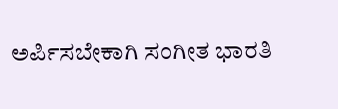ಅರ್ಪಿಸಬೇಕಾಗಿ ಸಂಗೀತ ಭಾರತಿ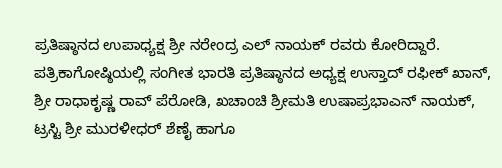ಪ್ರತಿಷ್ಠಾನದ ಉಪಾಧ್ಯಕ್ಷ ಶ್ರೀ ನರೇಂದ್ರ ಎಲ್ ನಾಯಕ್ ರವರು ಕೋರಿದ್ದಾರೆ.
ಪತ್ರಿಕಾಗೋಷ್ಠಿಯಲ್ಲಿ ಸಂಗೀತ ಭಾರತಿ ಪ್ರತಿಷ್ಠಾನದ ಅಧ್ಯಕ್ಷ ಉಸ್ತಾದ್ ರಫೀಕ್ ಖಾನ್, ಶ್ರೀ ರಾಧಾಕೃಷ್ಣ ರಾವ್ ಪೆರೋಡಿ, ಖಚಾಂಚಿ ಶ್ರೀಮತಿ ಉಷಾಪ್ರಭಾಎನ್ ನಾಯಕ್, ಟ್ರಸ್ಟಿ ಶ್ರೀ ಮುರಳೀಧರ್ ಶೆಣೈ ಹಾಗೂ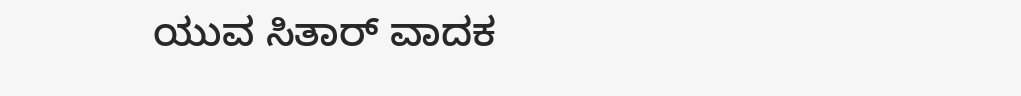ಯುವ ಸಿತಾರ್ ವಾದಕ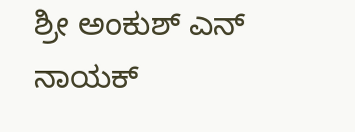ಶ್ರೀ ಅಂಕುಶ್ ಎನ್ ನಾಯಕ್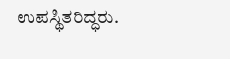ಉಪಸ್ಥಿತರಿದ್ಧರು.